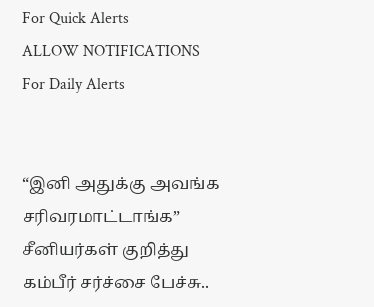For Quick Alerts
ALLOW NOTIFICATIONS
For Daily Alerts


“இனி அதுக்கு அவங்க சரிவரமாட்டாங்க” சீனியர்கள் குறித்து கம்பீர் சர்ச்சை பேச்சு..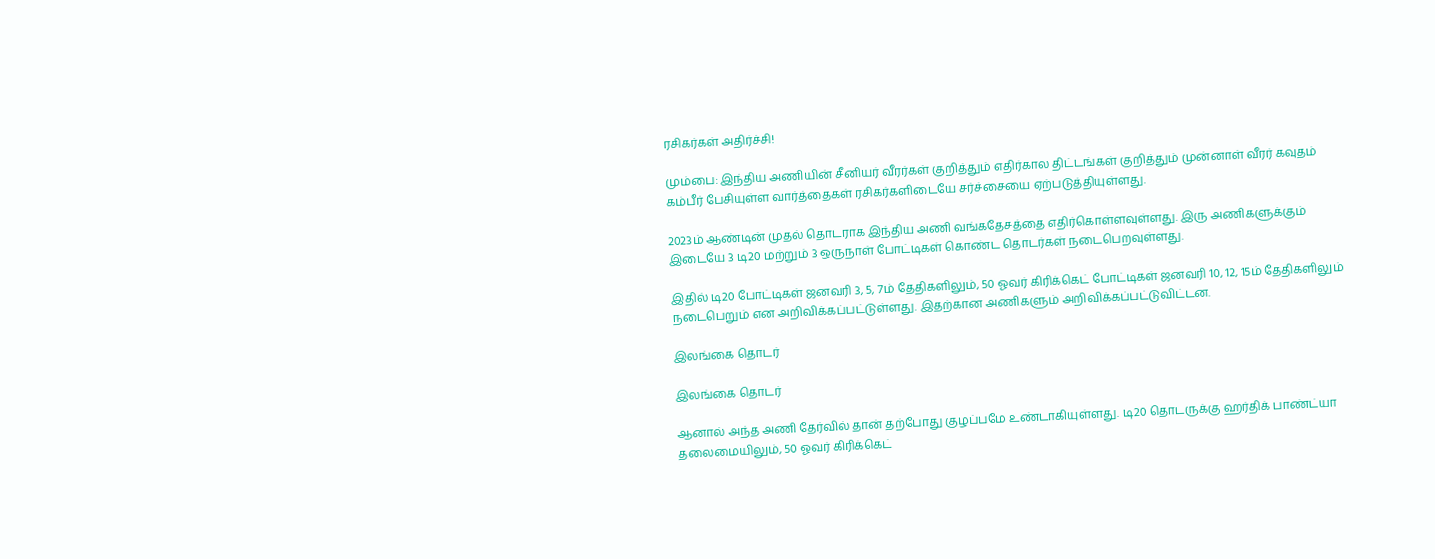ரசிகர்கள் அதிர்ச்சி!

மும்பை: இந்திய அணியின் சீனியர் வீரர்கள் குறித்தும் எதிர்கால திட்டங்கள் குறித்தும் முன்னாள் வீரர் கவுதம் கம்பீர் பேசியுள்ள வார்த்தைகள் ரசிகர்களிடையே சர்ச்சையை ஏற்படுத்தியுள்ளது.

2023ம் ஆண்டின் முதல் தொடராக இந்திய அணி வங்கதேசத்தை எதிர்கொள்ளவுள்ளது. இரு அணிகளுக்கும் இடையே 3 டி20 மற்றும் 3 ஒருநாள் போட்டிகள் கொண்ட தொடர்கள் நடைபெறவுள்ளது.

இதில் டி20 போட்டிகள் ஜனவரி 3, 5, 7ம் தேதிகளிலும், 50 ஓவர் கிரிக்கெட் போட்டிகள் ஜனவரி 10, 12, 15ம் தேதிகளிலும் நடைபெறும் என அறிவிக்கப்பட்டுள்ளது. இதற்கான அணிகளும் அறிவிக்கப்பட்டுவிட்டன.

இலங்கை தொடர்

இலங்கை தொடர்

ஆனால் அந்த அணி தேர்வில் தான் தற்போது குழப்பமே உண்டாகியுள்ளது. டி20 தொடருக்கு ஹர்திக் பாண்ட்யா தலைமையிலும், 50 ஓவர் கிரிக்கெட்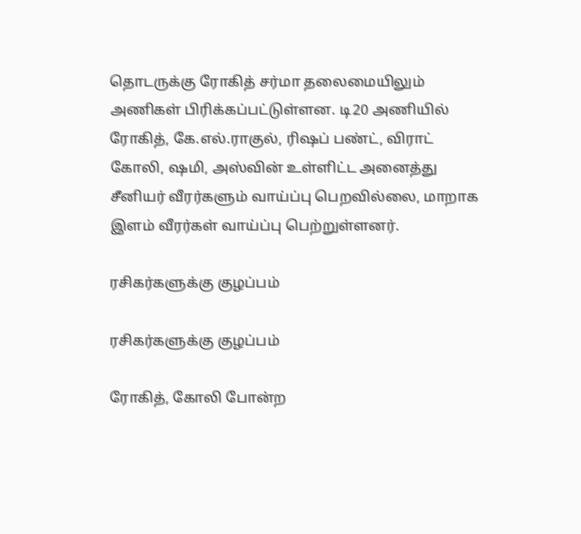தொடருக்கு ரோகித் சர்மா தலைமையிலும் அணிகள் பிரிக்கப்பட்டுள்ளன. டி20 அணியில் ரோகித், கே.எல்.ராகுல், ரிஷப் பண்ட், விராட் கோலி, ஷமி, அஸ்வின் உள்ளிட்ட அனைத்து சீனியர் வீரர்களும் வாய்ப்பு பெறவில்லை, மாறாக இளம் வீரர்கள் வாய்ப்பு பெற்றுள்ளனர்.

ரசிகர்களுக்கு குழப்பம்

ரசிகர்களுக்கு குழப்பம்

ரோகித், கோலி போன்ற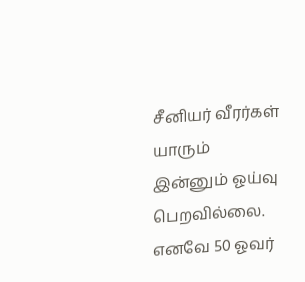சீனியர் வீரர்கள் யாரும் இன்னும் ஓய்வு பெறவில்லை. எனவே 50 ஓவர்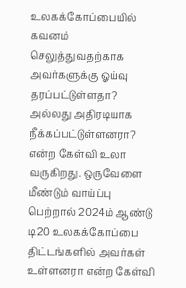உலகக்கோப்பையில் கவனம் செலுத்துவதற்காக அவர்களுக்கு ஓய்வு தரப்பட்டுள்ளதா? அல்லது அதிரடியாக நீக்கப்பட்டுள்ளனரா? என்ற கேள்வி உலா வருகிறது. ஒருவேளை மீண்டும் வாய்ப்பு பெற்றால் 2024ம் ஆண்டு டி20 உலகக்கோப்பை திட்டங்களில் அவர்கள் உள்ளனரா என்ற கேள்வி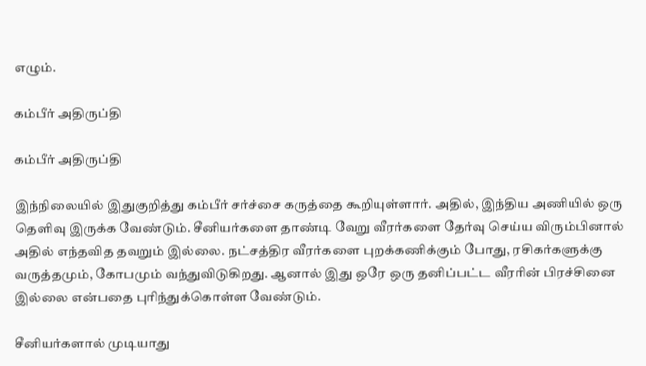எழும்.

கம்பீர் அதிருப்தி

கம்பீர் அதிருப்தி

இந்நிலையில் இதுகுறித்து கம்பீர் சர்ச்சை கருத்தை கூறியுள்ளார். அதில், இந்திய அணியில் ஒரு தெளிவு இருக்க வேண்டும். சீனியர்களை தாண்டி வேறு வீரர்களை தேர்வு செய்ய விரும்பினால் அதில் எந்தவித தவறும் இல்லை. நட்சத்திர வீரர்களை புறக்கணிக்கும் போது, ரசிகர்களுக்கு வருத்தமும், கோபமும் வந்துவிடுகிறது. ஆனால் இது ஒரே ஒரு தனிப்பட்ட வீரரின் பிரச்சினை இல்லை என்பதை புரிந்துக்கொள்ள வேண்டும்.

சீனியர்களால் முடியாது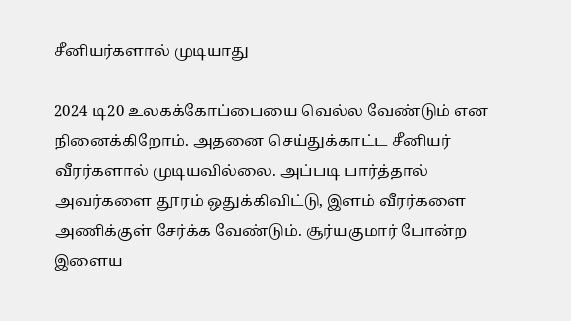சீனியர்களால் முடியாது

2024 டி20 உலகக்கோப்பையை வெல்ல வேண்டும் என நினைக்கிறோம். அதனை செய்துக்காட்ட சீனியர் வீரர்களால் முடியவில்லை. அப்படி பார்த்தால் அவர்களை தூரம் ஒதுக்கிவிட்டு, இளம் வீரர்களை அணிக்குள் சேர்க்க வேண்டும். சூர்யகுமார் போன்ற இளைய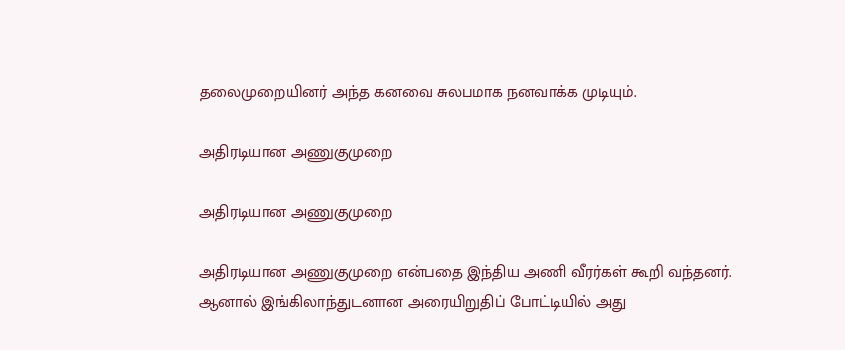தலைமுறையினர் அந்த கனவை சுலபமாக நனவாக்க முடியும்.

அதிரடியான அணுகுமுறை

அதிரடியான அணுகுமுறை

அதிரடியான அணுகுமுறை என்பதை இந்திய அணி வீரர்கள் கூறி வந்தனர். ஆனால் இங்கிலாந்துடனான அரையிறுதிப் போட்டியில் அது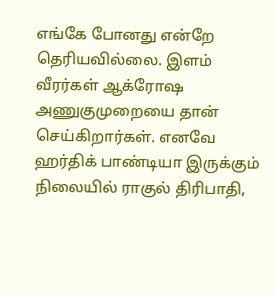எங்கே போனது என்றே தெரியவில்லை. இளம் வீரர்கள் ஆக்ரோஷ அணுகுமுறையை தான் செய்கிறார்கள். எனவே ஹர்திக் பாண்டியா இருக்கும் நிலையில் ராகுல் திரிபாதி,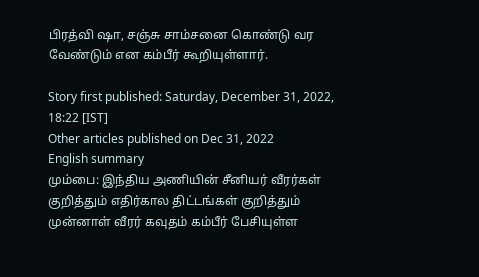பிரத்வி ஷா, சஞ்சு சாம்சனை கொண்டு வர வேண்டும் என கம்பீர் கூறியுள்ளார்.

Story first published: Saturday, December 31, 2022, 18:22 [IST]
Other articles published on Dec 31, 2022
English summary
மும்பை: இந்திய அணியின் சீனியர் வீரர்கள் குறித்தும் எதிர்கால திட்டங்கள் குறித்தும் முன்னாள் வீரர் கவுதம் கம்பீர் பேசியுள்ள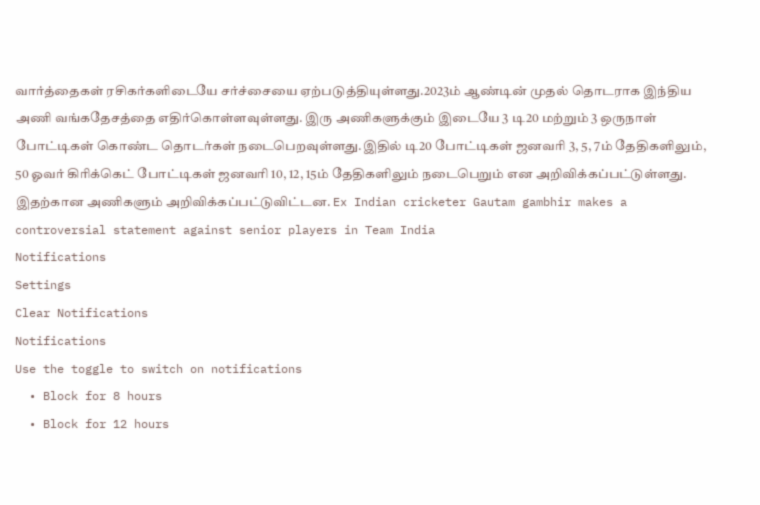வார்த்தைகள் ரசிகர்களிடையே சர்ச்சையை ஏற்படுத்தியுள்ளது.2023ம் ஆண்டின் முதல் தொடராக இந்திய அணி வங்கதேசத்தை எதிர்கொள்ளவுள்ளது. இரு அணிகளுக்கும் இடையே 3 டி20 மற்றும் 3 ஒருநாள் போட்டிகள் கொண்ட தொடர்கள் நடைபெறவுள்ளது.இதில் டி20 போட்டிகள் ஜனவரி 3, 5, 7ம் தேதிகளிலும், 50 ஓவர் கிரிக்கெட் போட்டிகள் ஜனவரி 10, 12, 15ம் தேதிகளிலும் நடைபெறும் என அறிவிக்கப்பட்டுள்ளது. இதற்கான அணிகளும் அறிவிக்கப்பட்டுவிட்டன. Ex Indian cricketer Gautam gambhir makes a controversial statement against senior players in Team India
Notifications
Settings
Clear Notifications
Notifications
Use the toggle to switch on notifications
  • Block for 8 hours
  • Block for 12 hours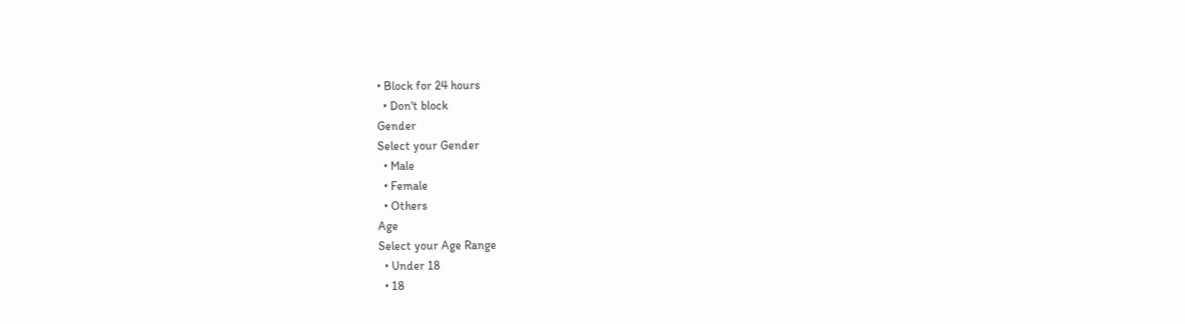• Block for 24 hours
  • Don't block
Gender
Select your Gender
  • Male
  • Female
  • Others
Age
Select your Age Range
  • Under 18
  • 18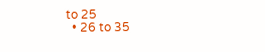to 25
  • 26 to 35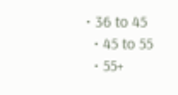• 36 to 45
  • 45 to 55
  • 55+